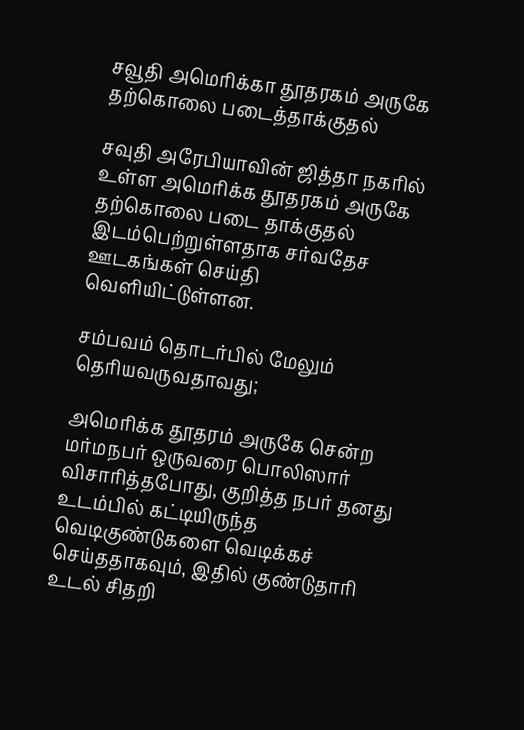சவூதி அமெரிக்கா தூதரகம் அருகே தற்கொலை படைத்தாக்குதல்

சவுதி அரேபியாவின் ஜித்தா நகரில் உள்ள அமெரிக்க தூதரகம் அருகே தற்கொலை படை தாக்குதல் இடம்பெற்றுள்ளதாக சர்வதேச ஊடகங்கள் செய்தி வெளியிட்டுள்ளன.

சம்பவம் தொடர்பில் மேலும் தெரியவருவதாவது;

அமெரிக்க தூதரம் அருகே சென்ற மர்மநபர் ஒருவரை பொலிஸார் விசாரித்தபோது, குறித்த நபர் தனது உடம்பில் கட்டியிருந்த வெடிகுண்டுகளை வெடிக்கச் செய்ததாகவும், இதில் குண்டுதாரி உடல் சிதறி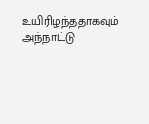உயிரிழந்ததாகவும் அந்நாட்டு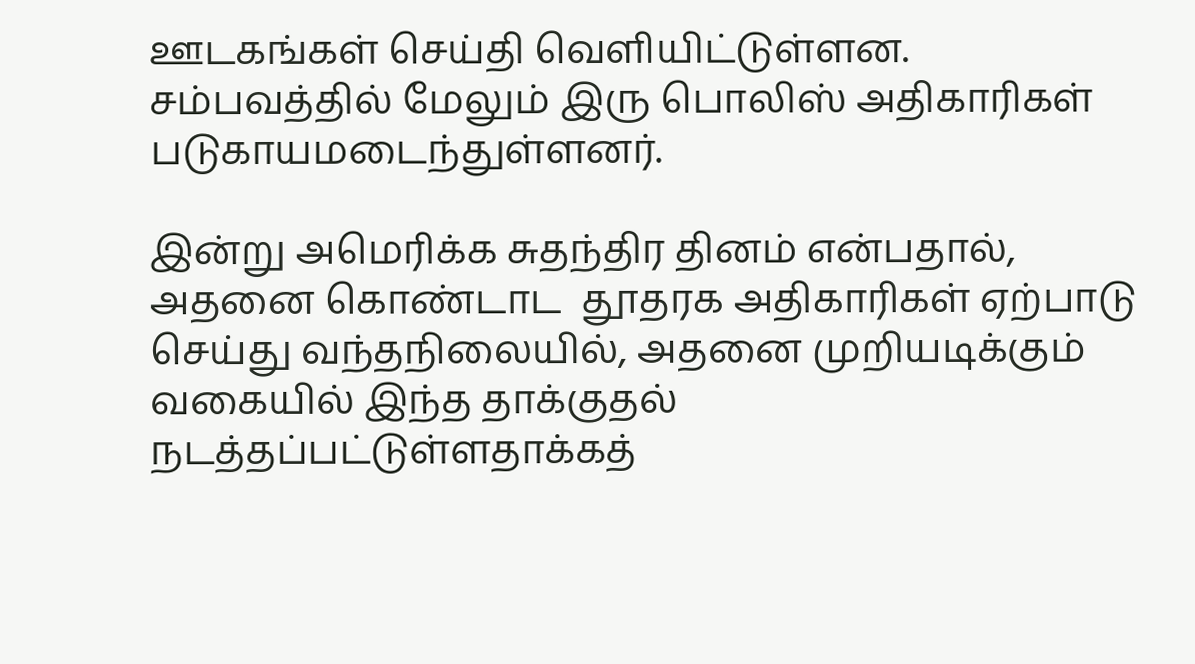ஊடகங்கள் செய்தி வெளியிட்டுள்ளன. சம்பவத்தில் மேலும் இரு பொலிஸ் அதிகாரிகள் படுகாயமடைந்துள்ளனர்.

இன்று அமெரிக்க சுதந்திர தினம் என்பதால், அதனை கொண்டாட  தூதரக அதிகாரிகள் ஏற்பாடு செய்து வந்தநிலையில், அதனை முறியடிக்கும் வகையில் இந்த தாக்குதல் நடத்தப்பட்டுள்ளதாக்கத்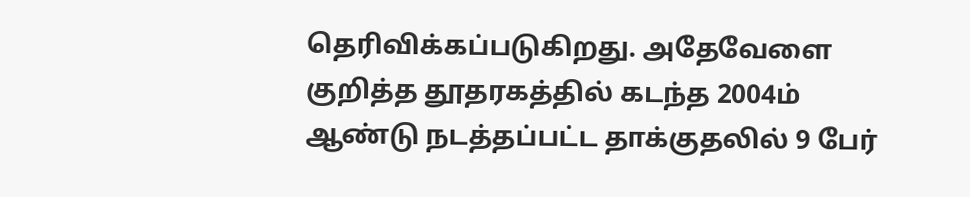தெரிவிக்கப்படுகிறது. அதேவேளை குறித்த தூதரகத்தில் கடந்த 2004ம் ஆண்டு நடத்தப்பட்ட தாக்குதலில் 9 பேர்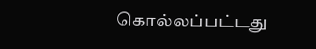கொல்லப்பட்டது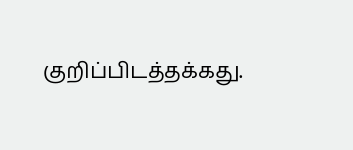குறிப்பிடத்தக்கது.